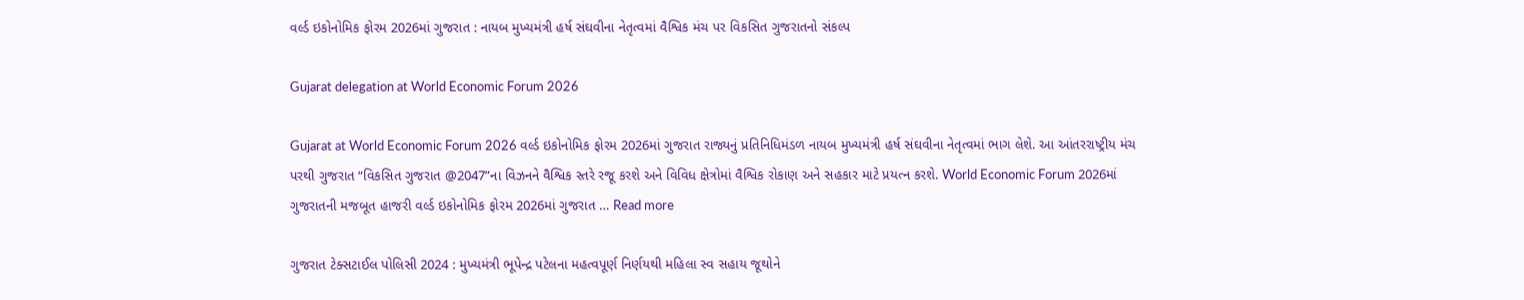વર્લ્ડ ઇકોનોમિક ફોરમ 2026માં ગુજરાત : નાયબ મુખ્યમંત્રી હર્ષ સંઘવીના નેતૃત્વમાં વૈશ્વિક મંચ પર વિકસિત ગુજરાતનો સંકલ્પ

Gujarat delegation at World Economic Forum 2026

Gujarat at World Economic Forum 2026 વર્લ્ડ ઇકોનોમિક ફોરમ 2026માં ગુજરાત રાજ્યનું પ્રતિનિધિમંડળ નાયબ મુખ્યમંત્રી હર્ષ સંઘવીના નેતૃત્વમાં ભાગ લેશે. આ આંતરરાષ્ટ્રીય મંચ પરથી ગુજરાત “વિકસિત ગુજરાત @2047”ના વિઝનને વૈશ્વિક સ્તરે રજૂ કરશે અને વિવિધ ક્ષેત્રોમાં વૈશ્વિક રોકાણ અને સહકાર માટે પ્રયત્ન કરશે. World Economic Forum 2026માં ગુજરાતની મજબૂત હાજરી વર્લ્ડ ઇકોનોમિક ફોરમ 2026માં ગુજરાત … Read more

ગુજરાત ટેક્સટાઈલ પોલિસી 2024 : મુખ્યમંત્રી ભૂપેન્દ્ર પટેલના મહત્વપૂર્ણ નિર્ણયથી મહિલા સ્વ સહાય જૂથોને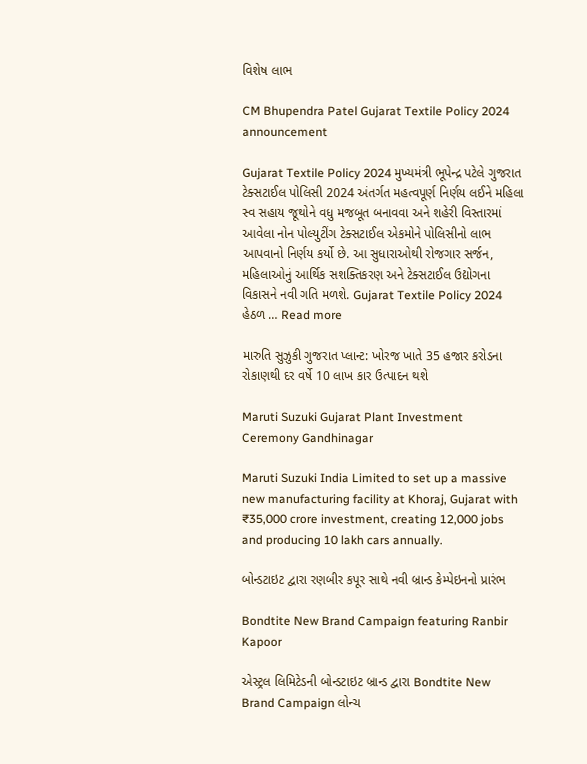વિશેષ લાભ

CM Bhupendra Patel Gujarat Textile Policy 2024 announcement

Gujarat Textile Policy 2024 મુખ્યમંત્રી ભૂપેન્દ્ર પટેલે ગુજરાત ટેક્સટાઈલ પોલિસી 2024 અંતર્ગત મહત્વપૂર્ણ નિર્ણય લઈને મહિલા સ્વ સહાય જૂથોને વધુ મજબૂત બનાવવા અને શહેરી વિસ્તારમાં આવેલા નોન પોલ્યુટીંગ ટેક્સટાઈલ એકમોને પોલિસીનો લાભ આપવાનો નિર્ણય કર્યો છે. આ સુધારાઓથી રોજગાર સર્જન, મહિલાઓનું આર્થિક સશક્તિકરણ અને ટેક્સટાઈલ ઉદ્યોગના વિકાસને નવી ગતિ મળશે. Gujarat Textile Policy 2024 હેઠળ … Read more

મારુતિ સુઝુકી ગુજરાત પ્લાન્ટ: ખોરજ ખાતે 35 હજાર કરોડના રોકાણથી દર વર્ષે 10 લાખ કાર ઉત્પાદન થશે

Maruti Suzuki Gujarat Plant Investment Ceremony Gandhinagar

Maruti Suzuki India Limited to set up a massive new manufacturing facility at Khoraj, Gujarat with ₹35,000 crore investment, creating 12,000 jobs and producing 10 lakh cars annually.

બોન્ડટાઇટ દ્વારા રણબીર કપૂર સાથે નવી બ્રાન્ડ કેમ્પેઇનનો પ્રારંભ

Bondtite New Brand Campaign featuring Ranbir Kapoor

એસ્ટ્રલ લિમિટેડની બોન્ડટાઇટ બ્રાન્ડ દ્વારા Bondtite New Brand Campaign લોન્ચ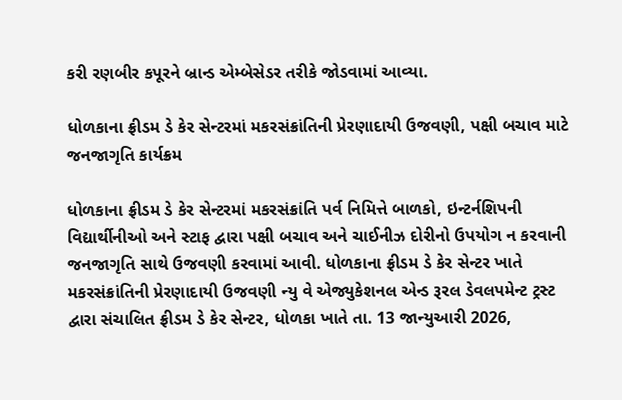કરી રણબીર કપૂરને બ્રાન્ડ એમ્બેસેડર તરીકે જોડવામાં આવ્યા.

ધોળકાના ફ્રીડમ ડે કેર સેન્ટરમાં મકરસંક્રાંતિની પ્રેરણાદાયી ઉજવણી, પક્ષી બચાવ માટે જનજાગૃતિ કાર્યક્રમ

ધોળકાના ફ્રીડમ ડે કેર સેન્ટરમાં મકરસંક્રાંતિ પર્વ નિમિત્તે બાળકો, ઇન્ટર્નશિપની વિદ્યાર્થીનીઓ અને સ્ટાફ દ્વારા પક્ષી બચાવ અને ચાઈનીઝ દોરીનો ઉપયોગ ન કરવાની જનજાગૃતિ સાથે ઉજવણી કરવામાં આવી. ધોળકાના ફ્રીડમ ડે કેર સેન્ટર ખાતે મકરસંક્રાંતિની પ્રેરણાદાયી ઉજવણી ન્યુ વે એજ્યુકેશનલ એન્ડ રૂરલ ડેવલપમેન્ટ ટ્રસ્ટ દ્વારા સંચાલિત ફ્રીડમ ડે કેર સેન્ટર, ધોળકા ખાતે તા. 13 જાન્યુઆરી 2026,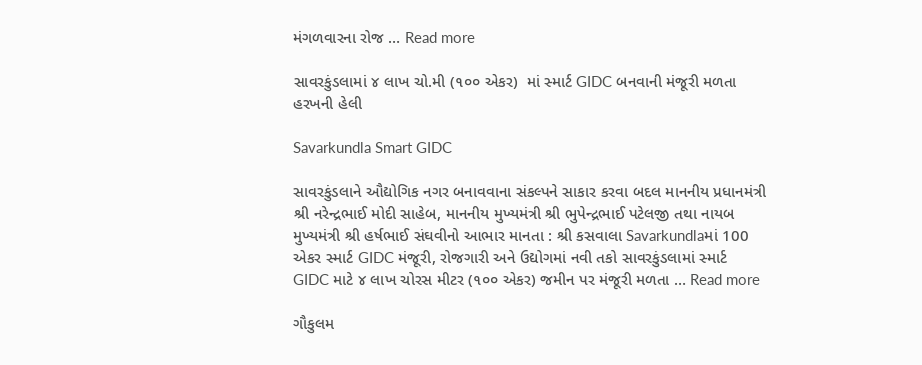મંગળવારના રોજ … Read more

સાવરકુંડલામાં ૪ લાખ ચો.મી (૧૦૦ એકર)  માં સ્માર્ટ GIDC બનવાની મંજૂરી મળતા હરખની હેલી

Savarkundla Smart GIDC

સાવરકુંડલાને ઔદ્યોગિક નગર બનાવવાના સંકલ્પને સાકાર કરવા બદલ માનનીય પ્રધાનમંત્રી શ્રી નરેન્દ્રભાઈ મોદી સાહેબ, માનનીય મુખ્યમંત્રી શ્રી ભુપેન્દ્રભાઈ પટેલજી તથા નાયબ મુખ્યમંત્રી શ્રી હર્ષભાઈ સંઘવીનો આભાર માનતા : શ્રી કસવાલા Savarkundlaમાં 100 એકર સ્માર્ટ GIDC મંજૂરી, રોજગારી અને ઉદ્યોગમાં નવી તકો સાવરકુંડલામાં સ્માર્ટ GIDC માટે ૪ લાખ ચોરસ મીટર (૧૦૦ એકર) જમીન પર મંજૂરી મળતા … Read more

ગૌકુલમ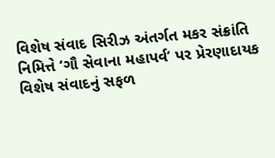વિશેષ સંવાદ સિરીઝ અંતર્ગત મકર સંક્રાંતિ નિમિત્તે ‘ગૌ સેવાના મહાપર્વ’ પર પ્રેરણાદાયક વિશેષ સંવાદનું સફળ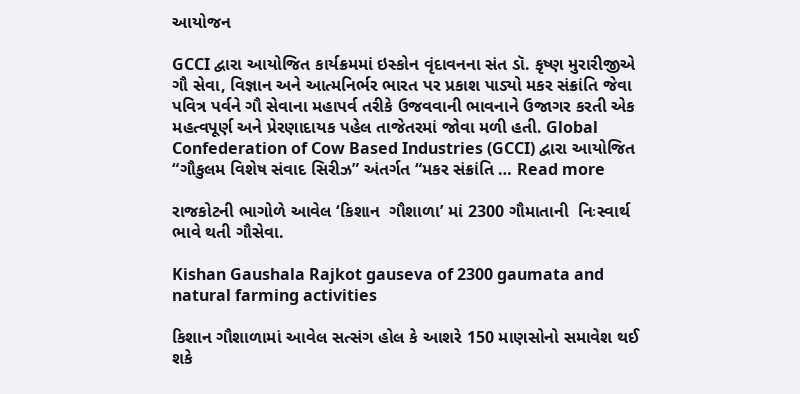આયોજન

GCCI દ્વારા આયોજિત કાર્યક્રમમાં ઇસ્કોન વૃંદાવનના સંત ડૉ. કૃષ્ણ મુરારીજીએ ગૌ સેવા, વિજ્ઞાન અને આત્મનિર્ભર ભારત પર પ્રકાશ પાડ્યો મકર સંક્રાંતિ જેવા પવિત્ર પર્વને ગૌ સેવાના મહાપર્વ તરીકે ઉજવવાની ભાવનાને ઉજાગર કરતી એક મહત્વપૂર્ણ અને પ્રેરણાદાયક પહેલ તાજેતરમાં જોવા મળી હતી. Global Confederation of Cow Based Industries (GCCI) દ્વારા આયોજિત “ગૌકુલમ વિશેષ સંવાદ સિરીઝ” અંતર્ગત “મકર સંક્રાંતિ … Read more

રાજકોટની ભાગોળે આવેલ ‘કિશાન  ગૌશાળા’ માં 2300 ગૌમાતાની  નિઃસ્વાર્થ ભાવે થતી ગૌસેવા.

Kishan Gaushala Rajkot gauseva of 2300 gaumata and natural farming activities

કિશાન ગૌશાળામાં આવેલ સત્સંગ હોલ કે આશરે 150 માણસોનો સમાવેશ થઈ શકે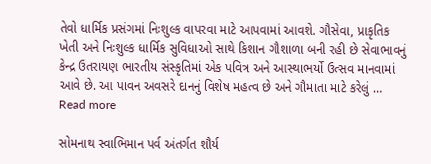તેવો ધાર્મિક પ્રસંગમાં નિઃશુલ્ક વાપરવા માટે આપવામાં આવશે. ગૌસેવા, પ્રાકૃતિક ખેતી અને નિઃશુલ્ક ધાર્મિક સુવિધાઓ સાથે કિશાન ગૌશાળા બની રહી છે સેવાભાવનું કેન્દ્ર ઉતરાયણ ભારતીય સંસ્કૃતિમાં એક પવિત્ર અને આસ્થાભર્યો ઉત્સવ માનવામાં આવે છે. આ પાવન અવસરે દાનનું વિશેષ મહત્વ છે અને ગૌમાતા માટે કરેલું … Read more

સોમનાથ સ્વાભિમાન પર્વ અંતર્ગત શૌર્ય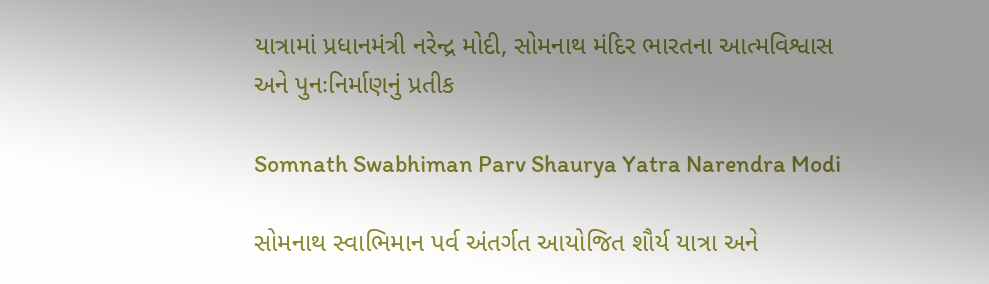યાત્રામાં પ્રધાનમંત્રી નરેન્દ્ર મોદી, સોમનાથ મંદિર ભારતના આત્મવિશ્વાસ અને પુનઃનિર્માણનું પ્રતીક

Somnath Swabhiman Parv Shaurya Yatra Narendra Modi

સોમનાથ સ્વાભિમાન પર્વ અંતર્ગત આયોજિત શૌર્ય યાત્રા અને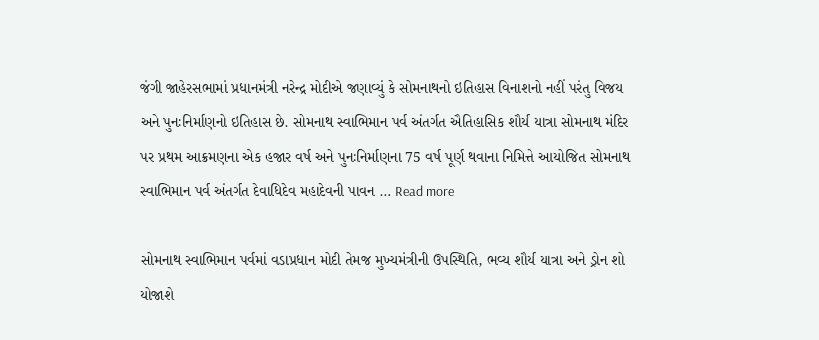જંગી જાહેરસભામાં પ્રધાનમંત્રી નરેન્દ્ર મોદીએ જણાવ્યું કે સોમનાથનો ઇતિહાસ વિનાશનો નહીં પરંતુ વિજય અને પુનઃનિર્માણનો ઇતિહાસ છે. સોમનાથ સ્વાભિમાન પર્વ અંતર્ગત ઐતિહાસિક શૌર્ય યાત્રા સોમનાથ મંદિર પર પ્રથમ આક્રમણના એક હજાર વર્ષ અને પુનઃનિર્માણના 75 વર્ષ પૂર્ણ થવાના નિમિત્તે આયોજિત સોમનાથ સ્વાભિમાન પર્વ અંતર્ગત દેવાધિદેવ મહાદેવની પાવન … Read more

સોમનાથ સ્વાભિમાન પર્વમાં વડાપ્રધાન મોદી તેમજ મુખ્યમંત્રીની ઉપસ્થિતિ, ભવ્ય શૌર્ય યાત્રા અને ડ્રોન શો યોજાશે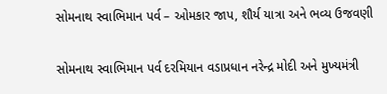સોમનાથ સ્વાભિમાન પર્વ – ઓમકાર જાપ, શૌર્ય યાત્રા અને ભવ્ય ઉજવણી

સોમનાથ સ્વાભિમાન પર્વ દરમિયાન વડાપ્રધાન નરેન્દ્ર મોદી અને મુખ્યમંત્રી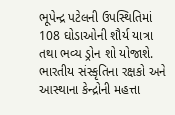ભૂપેન્દ્ર પટેલની ઉપસ્થિતિમાં 108 ઘોડાઓની શૌર્ય યાત્રા તથા ભવ્ય ડ્રોન શો યોજાશે. ભારતીય સંસ્કૃતિના રક્ષકો અને આસ્થાના કેન્દ્રોની મહત્તા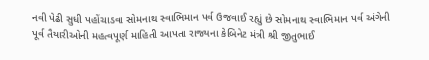નવી પેઢી સુધી પહોંચાડવા સોમનાથ સ્વાભિમાન પર્વ ઉજવાઈ રહ્યું છે સોમનાથ સ્વાભિમાન પર્વ અંગેની પૂર્વ તૈયારીઓની મહત્વપૂર્ણ માહિતી આપતા રાજ્યના કેબિનેટ મંત્રી શ્રી જીતુભાઈ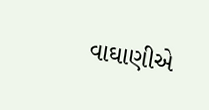વાઘાણીએ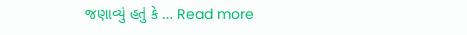જણાવ્યું હતું કે … Read more